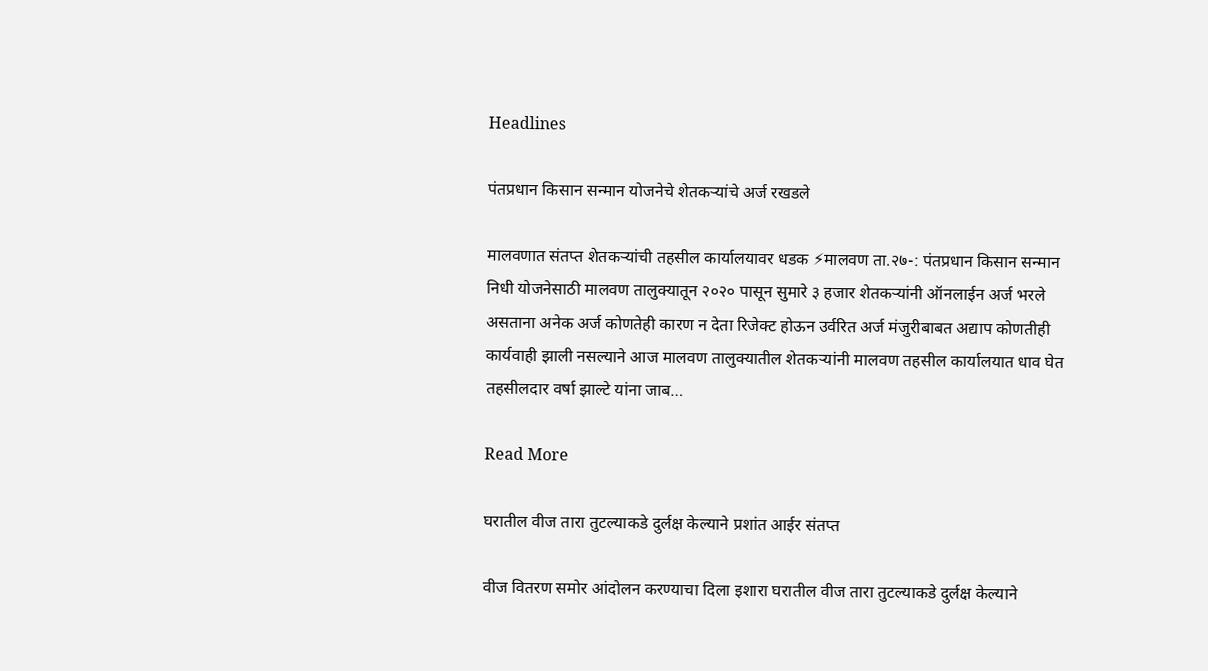Headlines

पंतप्रधान किसान सन्मान योजनेचे शेतकऱ्यांचे अर्ज रखडले

मालवणात संतप्त शेतकऱ्यांची तहसील कार्यालयावर धडक ⚡मालवण ता.२७-: पंतप्रधान किसान सन्मान निधी योजनेसाठी मालवण तालुक्यातून २०२० पासून सुमारे ३ हजार शेतकऱ्यांनी ऑनलाईन अर्ज भरले असताना अनेक अर्ज कोणतेही कारण न देता रिजेक्ट होऊन उर्वरित अर्ज मंजुरीबाबत अद्याप कोणतीही कार्यवाही झाली नसल्याने आज मालवण तालुक्यातील शेतकऱ्यांनी मालवण तहसील कार्यालयात धाव घेत तहसीलदार वर्षा झाल्टे यांना जाब…

Read More

घरातील वीज तारा तुटल्याकडे दुर्लक्ष केल्याने प्रशांत आईर संतप्त

वीज वितरण समोर आंदोलन करण्याचा दिला इशारा घरातील वीज तारा तुटल्याकडे दुर्लक्ष केल्याने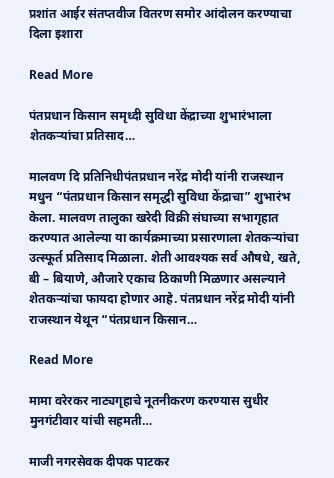प्रशांत आईर संतप्तवीज वितरण समोर आंदोलन करण्याचा दिला इशारा

Read More

पंतप्रधान किसान समृध्दी सुविधा केंद्राच्या शुभारंभाला शेतकऱ्यांचा प्रतिसाद…

मालवण दि प्रतिनिधीपंतप्रधान नरेंद्र मोदी यांनी राजस्थान मधुन “पंतप्रधान किसान समृद्धी सुविधा केंद्राचा” शुभारंभ केला. मालवण तालुका खरेदी विक्री संघाच्या सभागृहात करण्यात आलेल्या या कार्यक्रमाच्या प्रसारणाला शेतकऱ्यांचा उत्स्फूर्त प्रतिसाद मिळाला. शेती आवश्यक सर्व औषधे, खते, बी – बियाणे, औजारे एकाच ठिकाणी मिळणार असल्याने शेतकऱ्यांचा फायदा होणार आहे. पंतप्रधान नरेंद्र मोदी यांनी राजस्थान येथून “पंतप्रधान किसान…

Read More

मामा वरेरकर नाट्यगृहाचे नूतनीकरण करण्यास सुधीर मुनगंटीवार यांची सहमती…

माजी नगरसेवक दीपक पाटकर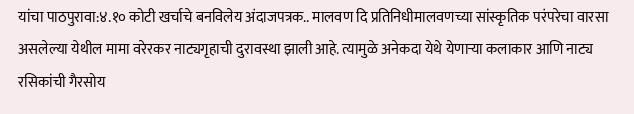यांचा पाठपुरावा:४.१० कोटी खर्चाचे बनविलेय अंदाजपत्रक.. मालवण दि प्रतिनिधीमालवणच्या सांस्कृतिक परंपरेचा वारसा असलेल्या येथील मामा वरेरकर नाट्यगृहाची दुरावस्था झाली आहे. त्यामुळे अनेकदा येथे येणाऱ्या कलाकार आणि नाट्य रसिकांची गैरसोय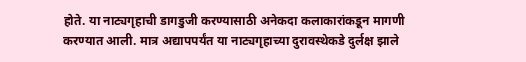होते. या नाट्यगृहाची डागडुजी करण्यासाठी अनेकदा कलाकारांकडून मागणी करण्यात आली. मात्र अद्यापपर्यंत या नाट्यगृहाच्या दुरावस्थेकडे दुर्लक्ष झाले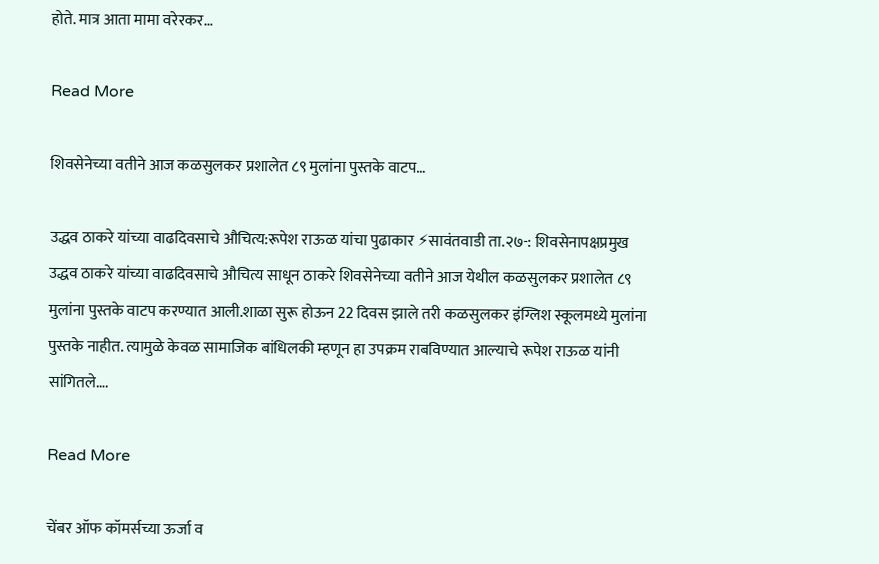होते. मात्र आता मामा वरेरकर…

Read More

शिवसेनेच्या वतीने आज कळसुलकर प्रशालेत ८९ मुलांना पुस्तके वाटप…

उद्धव ठाकरे यांच्या वाढदिवसाचे औचित्य:रूपेश राऊळ यांचा पुढाकार ⚡सावंतवाडी ता.२७-: शिवसेनापक्षप्रमुख उद्धव ठाकरे यांच्या वाढदिवसाचे औचित्य साधून ठाकरे शिवसेनेच्या वतीने आज येथील कळसुलकर प्रशालेत ८९ मुलांना पुस्तके वाटप करण्यात आली.शाळा सुरू होऊन 22 दिवस झाले तरी कळसुलकर इंग्लिश स्कूलमध्ये मुलांना पुस्तके नाहीत. त्यामुळे केवळ सामाजिक बांधिलकी म्हणून हा उपक्रम राबविण्यात आल्याचे रूपेश राऊळ यांनी सांगितले….

Read More

चेंबर ऑफ कॉमर्सच्या ऊर्जा व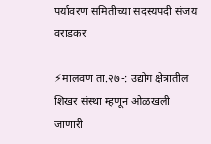पर्यावरण समितीच्या सदस्यपदी संजय वराडकर

⚡मालवण ता.२७-: उद्योग क्षेत्रातील शिखर संस्था म्हणून ओळखली जाणारी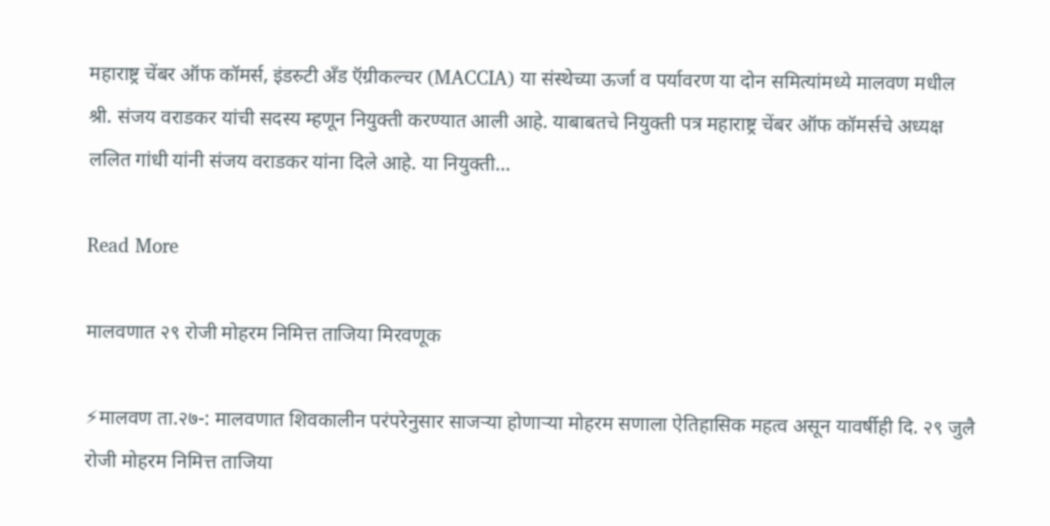महाराष्ट्र चेंबर ऑफ कॉमर्स, इंडस्र्टी अँड ऍग्रीकल्चर (MACCIA) या संस्थेच्या ऊर्जा व पर्यावरण या दोन समित्यांमध्ये मालवण मधील श्री. संजय वराडकर यांची सदस्य म्हणून नियुक्ती करण्यात आली आहे. याबाबतचे नियुक्ती पत्र महाराष्ट्र चेंबर ऑफ कॉमर्सचे अध्यक्ष ललित गांधी यांनी संजय वराडकर यांना दिले आहे. या नियुक्ती…

Read More

मालवणात २९ रोजी मोहरम निमित्त ताजिया मिरवणूक

⚡मालवण ता.२७-: मालवणात शिवकालीन परंपरेनुसार साजऱ्या होणाऱ्या मोहरम सणाला ऐतिहासिक महत्व असून यावर्षीही दि. २९ जुलै रोजी मोहरम निमित्त ताजिया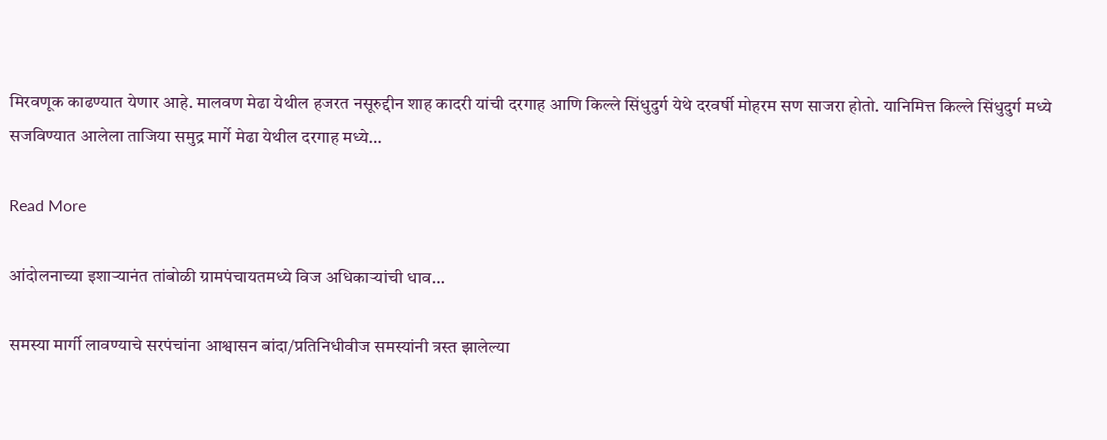मिरवणूक काढण्यात येणार आहे. मालवण मेढा येथील हजरत नसूरुद्दीन शाह कादरी यांची दरगाह आणि किल्ले सिंधुदुर्ग येथे दरवर्षी मोहरम सण साजरा होतो. यानिमित्त किल्ले सिंधुदुर्ग मध्ये सजविण्यात आलेला ताजिया समुद्र मार्गे मेढा येथील दरगाह मध्ये…

Read More

आंदोलनाच्या इशाऱ्यानंत तांबोळी ग्रामपंचायतमध्ये विज अधिकाऱ्यांची धाव…

समस्या मार्गी लावण्याचे सरपंचांना आश्वासन बांदा/प्रतिनिधीवीज समस्यांनी त्रस्त झालेल्या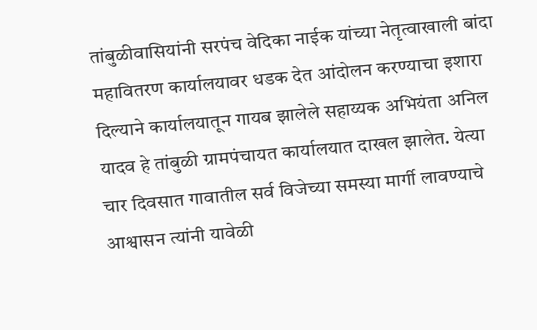तांबुळीवासियांनी सरपंच वेदिका नाईक यांच्या नेतृत्वाखाली बांदा महावितरण कार्यालयावर धडक देत आंदोलन करण्याचा इशारा दिल्याने कार्यालयातून गायब झालेले सहाय्यक अभियंता अनिल यादव हे तांबुळी ग्रामपंचायत कार्यालयात दाखल झालेत. येत्या चार दिवसात गावातील सर्व विजेच्या समस्या मार्गी लावण्याचे आश्वासन त्यांनी यावेळी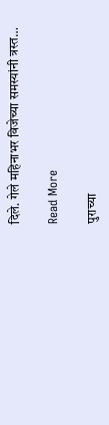दिले. गेले महिनाभर विजेच्या समस्यांनी त्रस्त…

Read More

पुराच्या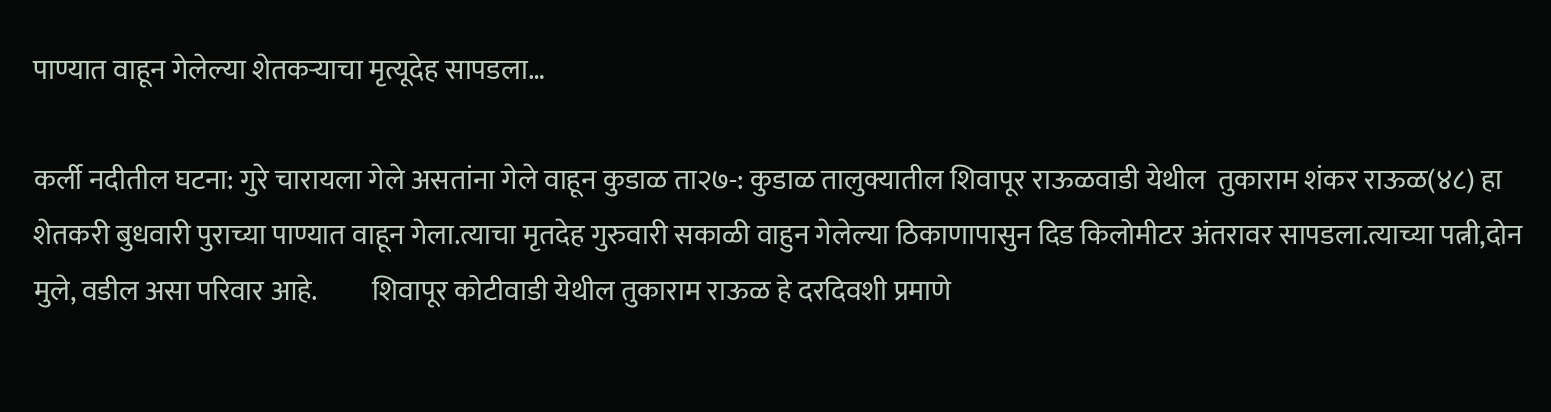पाण्यात वाहून गेलेल्या शेतकऱ्याचा मृत्यूदेह सापडला…

कर्ली नदीतील घटना: गुरे चारायला गेले असतांना गेले वाहून कुडाळ ता२७-: कुडाळ तालुक्यातील शिवापूर राऊळवाडी येथील  तुकाराम शंकर राऊळ(४८) हा शेतकरी बुधवारी पुराच्या पाण्यात वाहून गेला.त्याचा मृतदेह गुरुवारी सकाळी वाहुन गेलेल्या ठिकाणापासुन दिड किलोमीटर अंतरावर सापडला.त्याच्या पत्नी,दोन मुले, वडील असा परिवार आहे.          शिवापूर कोटीवाडी येथील तुकाराम राऊळ हे दरदिवशी प्रमाणे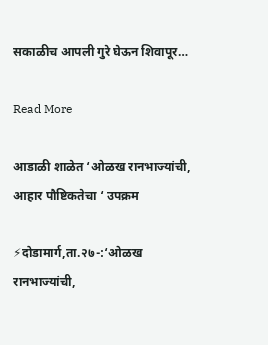सकाळीच आपली गुरे घेऊन शिवापूर…

Read More

आडाळी शाळेत ‘ओळख रानभाज्यांची, आहार पौष्टिकतेचा ‘ उपक्रम

⚡दोडामार्ग,ता.२७-:‘ओळख रानभाज्यांची,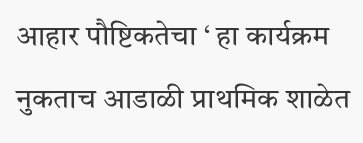आहार पौष्टिकतेचा ‘ हा कार्यक्रम नुकताच आडाळी प्राथमिक शाळेत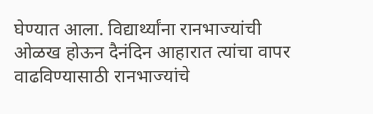घेण्यात आला. विद्यार्थ्यांना रानभाज्यांची ओळख होऊन दैनंदिन आहारात त्यांचा वापर वाढविण्यासाठी रानभाज्यांचे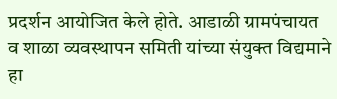प्रदर्शन आयोजित केले होते. आडाळी ग्रामपंचायत व शाळा व्यवस्थापन समिती यांच्या संयुक्त विद्यमाने हा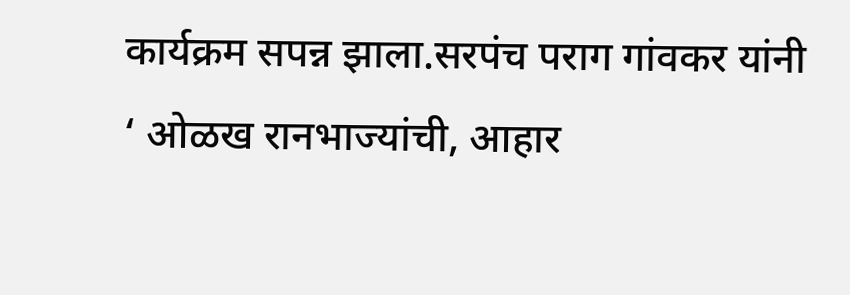कार्यक्रम सपन्न झाला.सरपंच पराग गांवकर यांनी ‘ ओळख रानभाज्यांची, आहार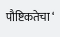पौष्टिकतेचा ‘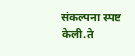संकल्पना स्पष्ट केली.ते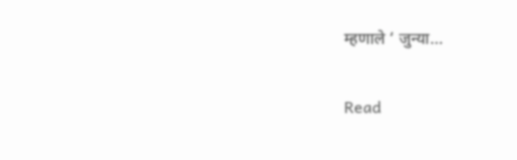म्हणाले ‘ जुन्या…

Read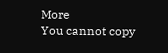More
You cannot copy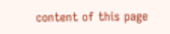content of this page